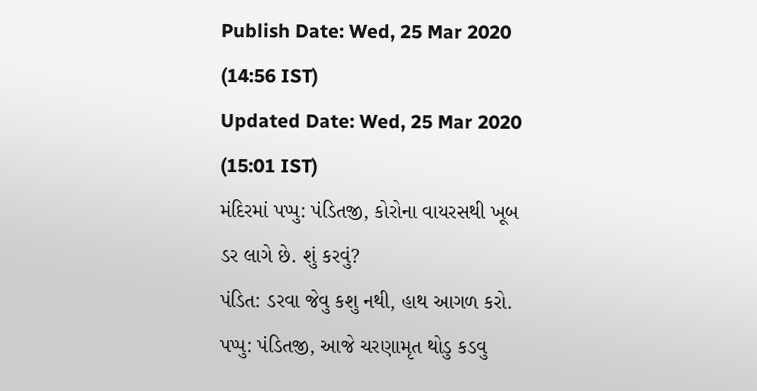Publish Date: Wed, 25 Mar 2020 (14:56 IST)
Updated Date: Wed, 25 Mar 2020 (15:01 IST)
મંદિરમાં પપ્પુ: પંડિતજી, કોરોના વાયરસથી ખૂબ ડર લાગે છે. શું કરવું?
પંડિત: ડરવા જેવુ કશુ નથી, હાથ આગળ કરો.
પપ્પુ: પંડિતજી, આજે ચરણામૃત થોડુ કડવુ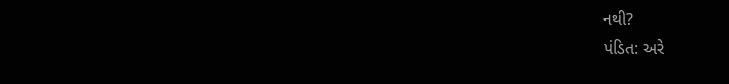નથી?
પંડિત: અરે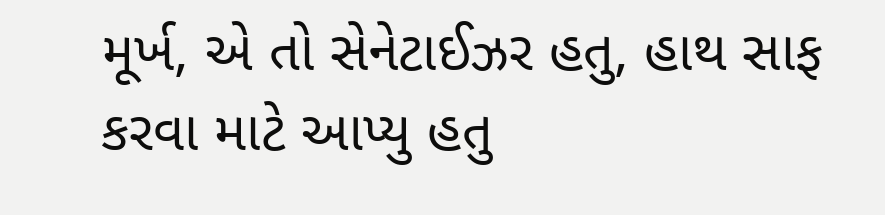મૂર્ખ, એ તો સેનેટાઈઝર હતુ, હાથ સાફ કરવા માટે આપ્યુ હતુ